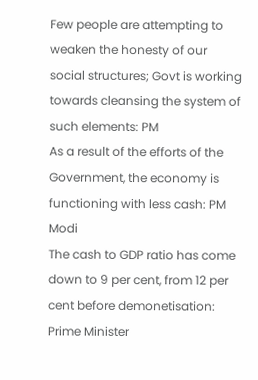Few people are attempting to weaken the honesty of our social structures; Govt is working towards cleansing the system of such elements: PM
As a result of the efforts of the Government, the economy is functioning with less cash: PM Modi
The cash to GDP ratio has come down to 9 per cent, from 12 per cent before demonetisation: Prime Minister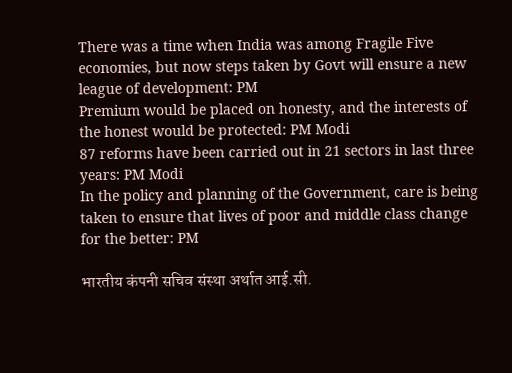There was a time when India was among Fragile Five economies, but now steps taken by Govt will ensure a new league of development: PM
Premium would be placed on honesty, and the interests of the honest would be protected: PM Modi
87 reforms have been carried out in 21 sectors in last three years: PM Modi
In the policy and planning of the Government, care is being taken to ensure that lives of poor and middle class change for the better: PM

भारतीय कंपनी सचिव संस्था अर्थात आई.सी.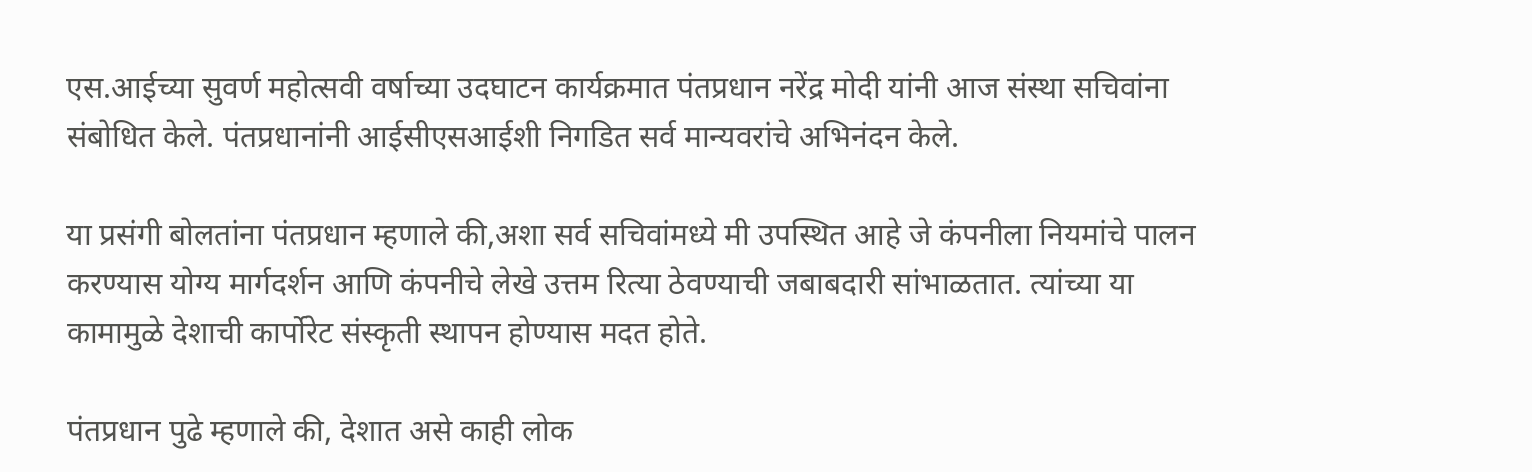एस.आईच्या सुवर्ण महोत्सवी वर्षाच्या उदघाटन कार्यक्रमात पंतप्रधान नरेंद्र मोदी यांनी आज संस्था सचिवांना संबोधित केले. पंतप्रधानांनी आईसीएसआईशी निगडित सर्व मान्यवरांचे अभिनंदन केले.

या प्रसंगी बोलतांना पंतप्रधान म्हणाले की,अशा सर्व सचिवांमध्ये मी उपस्थित आहे जे कंपनीला नियमांचे पालन करण्यास योग्य मार्गदर्शन आणि कंपनीचे लेखे उत्तम रित्या ठेवण्याची जबाबदारी सांभाळतात. त्यांच्या या कामामुळे देशाची कार्पोरेट संस्कृती स्थापन होण्यास मदत होते.

पंतप्रधान पुढे म्हणाले की, देशात असे काही लोक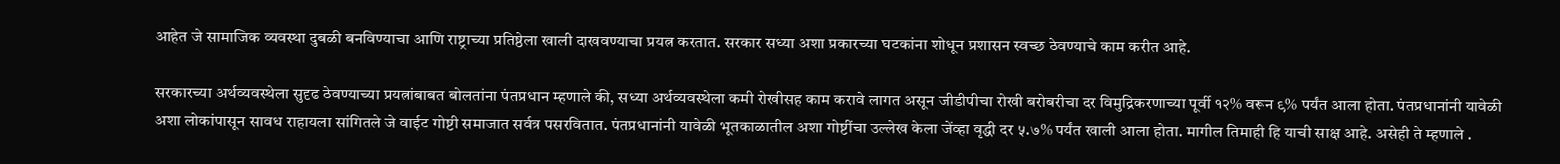आहेत जे सामाजिक व्यवस्था दुबळी बनविण्याचा आणि राष्ट्राच्या प्रतिष्ठेला खाली दाखवण्याचा प्रयत्न करतात. सरकार सध्या अशा प्रकारच्या घटकांना शोधून प्रशासन स्वच्छ ठेवण्याचे काम करीत आहे.

सरकारच्या अर्थव्यवस्थेला सुदृढ ठेवण्याच्या प्रयत्नांबाबत बोलतांना पंतप्रधान म्हणाले की, सध्या अर्थव्यवस्थेला कमी रोखीसह काम करावे लागत असून जीडीपीचा रोखी बरोबरीचा दर विमुद्रिकरणाच्या पूर्वी १२% वरून ९% पर्यंत आला होता. पंतप्रधानांनी यावेळी अशा लोकांपासून सावध राहायला सांगितले जे वाईट गोष्टी समाजात सर्वत्र पसरवितात. पंतप्रधानांनी यावेळी भूतकाळातील अशा गोष्टींचा उल्लेख केला जेंव्हा वृद्धी दर ५.७% पर्यंत खाली आला होता. मागील तिमाही हि याची साक्ष आहे. असेही ते म्हणाले .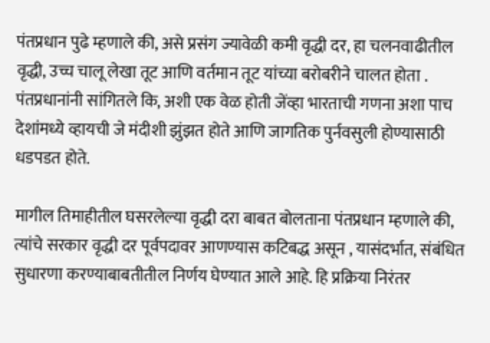पंतप्रधान पुढे म्हणाले की, असे प्रसंग ज्यावेळी कमी वृद्धी दर, हा चलनवाढीतील वृद्धी, उच्च चालू लेखा तूट आणि वर्तमान तूट यांच्या बरोबरीने चालत होता . पंतप्रधानांनी सांगितले कि, अशी एक वेळ होती जेंव्हा भारताची गणना अशा पाच देशांमध्ये व्हायची जे मंदीशी झुंझत होते आणि जागतिक पुर्नवसुली होण्यासाठी धडपडत होते.

मागील तिमाहीतील घसरलेल्या वृद्धी दरा बाबत बोलताना पंतप्रधान म्हणाले की, त्यांचे सरकार वृद्धी दर पूर्वपदावर आणण्यास कटिबद्ध असून , यासंदर्भात, संबंधित सुधारणा करण्याबाबतीतील निर्णय घेण्यात आले आहे. हि प्रक्रिया निरंतर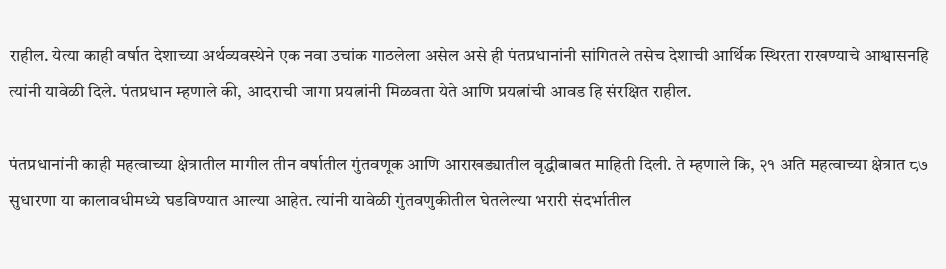राहील. येत्या काही वर्षात देशाच्या अर्थव्यवस्थेने एक नवा उचांक गाठलेला असेल असे ही पंतप्रधानांनी सांगितले तसेच देशाची आर्थिक स्थिरता राखण्याचे आश्वासनहि त्यांनी यावेळी दिले. पंतप्रधान म्हणाले की, आदराची जागा प्रयत्नांनी मिळवता येते आणि प्रयत्नांची आवड हि संरक्षित राहील.

पंतप्रधानांनी काही महत्वाच्या क्षेत्रातील मागील तीन वर्षातील गुंतवणूक आणि आराखड्यातील वृद्धीबाबत माहिती दिली. ते म्हणाले कि, २१ अति महत्वाच्या क्षेत्रात ८७ सुधारणा या कालावधीमध्ये घडविण्यात आल्या आहेत. त्यांनी यावेळी गुंतवणुकीतील घेतलेल्या भरारी संदर्भातील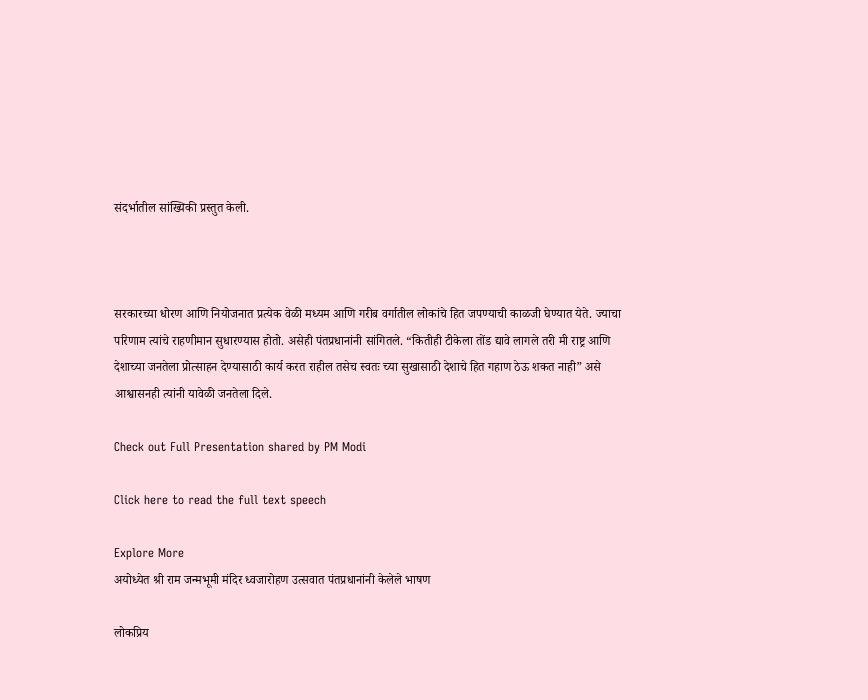संदर्भातील सांख्यिकी प्रस्तुत केली.



सरकारच्या धोरण आणि नियोजनात प्रत्येक वेळी मध्यम आणि गरीब वर्गातील लोकांचे हित जपण्याची काळजी घेण्यात येते. ज्याचा परिणाम त्यांचे राहणीमान सुधारण्यास होतो. असेही पंतप्रधानांनी सांगितले. “कितीही टीकेला तोंड द्यावे लागले तरी मी राष्ट्र आणि देशाच्या जनतेला प्रोत्साहन देण्यासाठी कार्य करत राहील तसेच स्वतः च्या सुखासाठी देशाचे हित गहाण ठेऊ शकत नाही” असे आश्वासनही त्यांनी यावेळी जनतेला दिले.

Check out Full Presentation shared by PM Modi

Click here to read the full text speech

Explore More
अयोध्येत श्री राम जन्मभूमी मंदिर ध्वजारोहण उत्सवात पंतप्रधानांनी केलेले भाषण

लोकप्रिय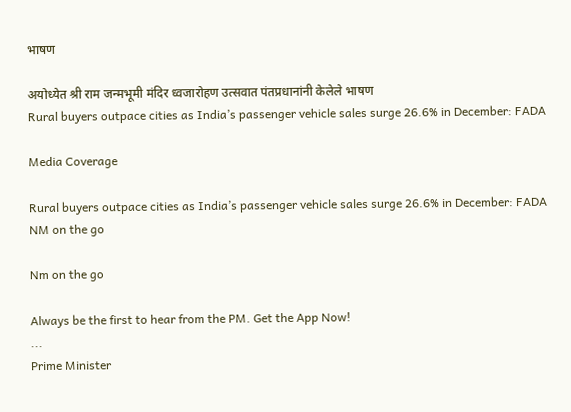भाषण

अयोध्येत श्री राम जन्मभूमी मंदिर ध्वजारोहण उत्सवात पंतप्रधानांनी केलेले भाषण
Rural buyers outpace cities as India’s passenger vehicle sales surge 26.6% in December: FADA

Media Coverage

Rural buyers outpace cities as India’s passenger vehicle sales surge 26.6% in December: FADA
NM on the go

Nm on the go

Always be the first to hear from the PM. Get the App Now!
...
Prime Minister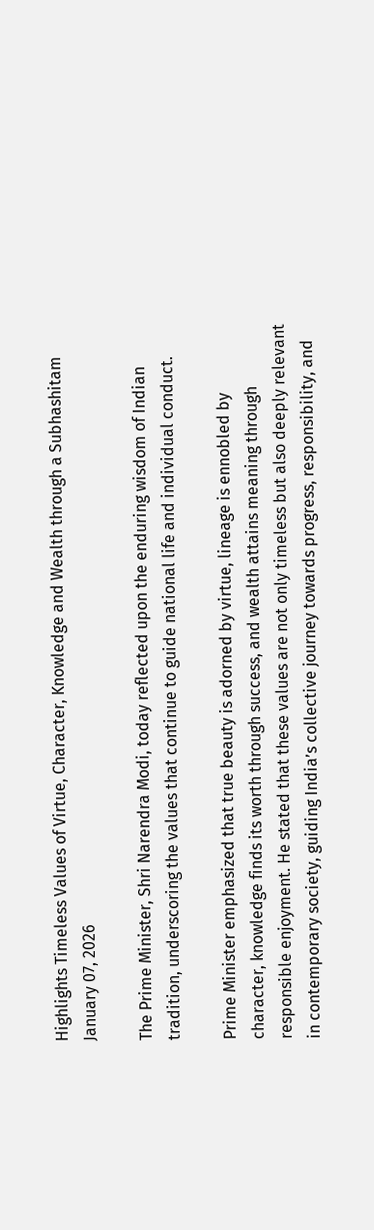Highlights Timeless Values of Virtue, Character, Knowledge and Wealth through a Subhashitam
January 07, 2026

The Prime Minister, Shri Narendra Modi, today reflected upon the enduring wisdom of Indian tradition, underscoring the values that continue to guide national life and individual conduct.

Prime Minister emphasized that true beauty is adorned by virtue, lineage is ennobled by character, knowledge finds its worth through success, and wealth attains meaning through responsible enjoyment. He stated that these values are not only timeless but also deeply relevant in contemporary society, guiding India’s collective journey towards progress, responsibility, and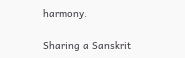harmony.

Sharing a Sanskrit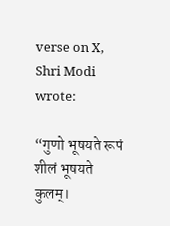verse on X, Shri Modi wrote:

“गुणो भूषयते रूपं शीलं भूषयते कुलम्।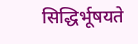सिद्धिर्भूषयते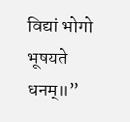विद्यां भोगो भूषयते धनम्॥”